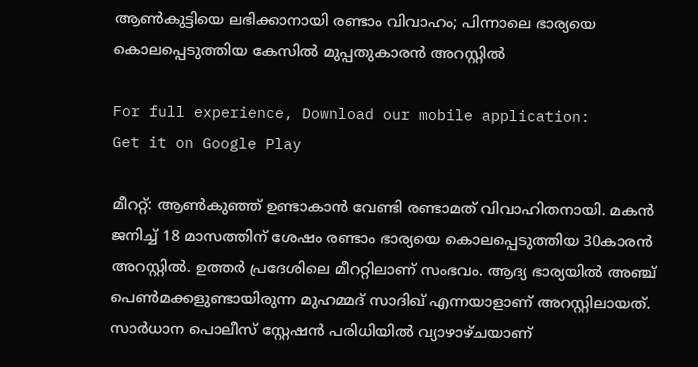ആൺകുട്ടിയെ ലഭിക്കാനായി രണ്ടാം വിവാഹം; പിന്നാലെ ഭാര്യയെ കൊലപ്പെടുത്തിയ കേസിൽ മുപ്പതുകാരൻ അറസ്റ്റിൽ

For full experience, Download our mobile application:
Get it on Google Play

മീററ്റ്: ആൺകുഞ്ഞ് ഉണ്ടാകാൻ വേണ്ടി രണ്ടാമത് വിവാഹിതനായി. മകൻ ജനിച്ച് 18 മാസത്തിന് ശേഷം രണ്ടാം ഭാര്യയെ കൊലപ്പെടുത്തിയ 30കാരൻ അറസ്റ്റിൽ. ഉത്തർ പ്രദേശിലെ മീററ്റിലാണ് സംഭവം. ആദ്യ ഭാര്യയിൽ അഞ്ച് പെൺമക്കളുണ്ടായിരുന്ന മുഹമ്മദ് സാദിഖ് എന്നയാളാണ് അറസ്റ്റിലായത്. സാർധാന പൊലീസ് സ്റ്റേഷൻ പരിധിയിൽ വ്യാഴാഴ്ചയാണ്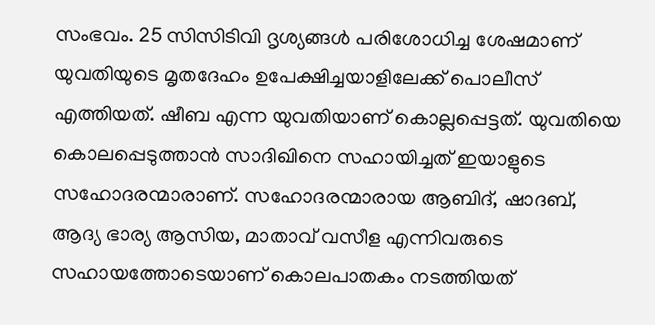സംഭവം. 25 സിസിടിവി ദൃശ്യങ്ങൾ പരിശോധിച്ച ശേഷമാണ് യുവതിയുടെ മൃതദേഹം ഉപേക്ഷിച്ചയാളിലേക്ക് പൊലീസ് എത്തിയത്. ഷീബ എന്ന യുവതിയാണ് കൊല്ലപ്പെട്ടത്. യുവതിയെ കൊലപ്പെടുത്താൻ സാദിഖിനെ സഹായിച്ചത് ഇയാളുടെ സഹോദരന്മാരാണ്. സഹോദരന്മാരായ ആബിദ്, ഷാദബ്, ആദ്യ ഭാര്യ ആസിയ, മാതാവ് വസീള എന്നിവരുടെ സഹായത്തോടെയാണ് കൊലപാതകം നടത്തിയത്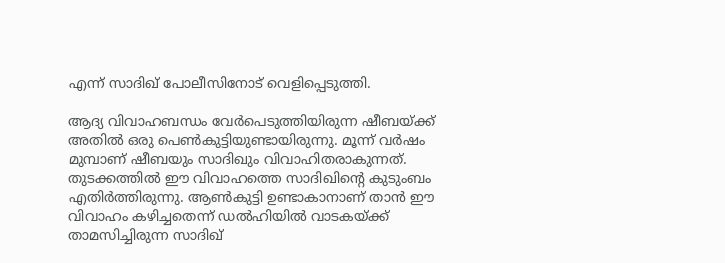എന്ന് സാദിഖ് പോലീസിനോട് വെളിപ്പെടുത്തി.

ആദ്യ വിവാഹബന്ധം വേർപെടുത്തിയിരുന്ന ഷീബയ്ക്ക് അതിൽ ഒരു പെൺകുട്ടിയുണ്ടായിരുന്നു. മൂന്ന് വർഷം മുമ്പാണ് ഷീബയും സാദിഖും വിവാഹിതരാകുന്നത്. തുടക്കത്തിൽ ഈ വിവാഹത്തെ സാദിഖിന്റെ കുടുംബം എതിർത്തിരുന്നു. ആൺകുട്ടി ഉണ്ടാകാനാണ് താൻ ഈ വിവാഹം കഴിച്ചതെന്ന് ഡൽഹിയിൽ വാടകയ്ക്ക് താമസിച്ചിരുന്ന സാദിഖ്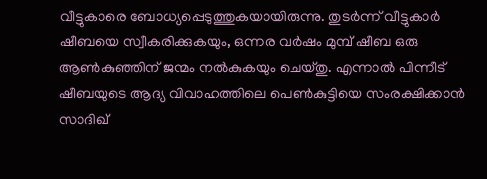വീട്ടുകാരെ ബോധ്യപ്പെടുത്തുകയായിരുന്നു. തുടർന്ന് വീട്ടുകാർ ഷീബയെ സ്വീകരിക്കുകയും, ഒന്നര വർഷം മുമ്പ് ഷീബ ഒരു ആൺകുഞ്ഞിന് ജന്മം നൽകുകയും ചെയ്തു. എന്നാൽ പിന്നീട് ഷീബയുടെ ആദ്യ വിവാഹത്തിലെ പെൺകുട്ടിയെ സംരക്ഷിക്കാൻ സാദിഖ്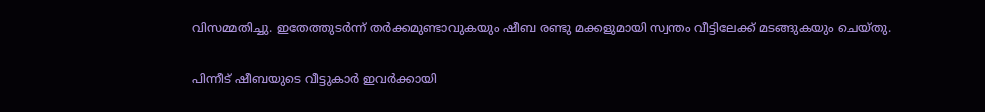വിസമ്മതിച്ചു. ഇതേത്തുടർന്ന് തർക്കമുണ്ടാവുകയും ഷീബ രണ്ടു മക്കളുമായി സ്വന്തം വീട്ടിലേക്ക് മടങ്ങുകയും ചെയ്തു.

പിന്നീട് ഷീബയുടെ വീട്ടുകാർ ഇവർക്കായി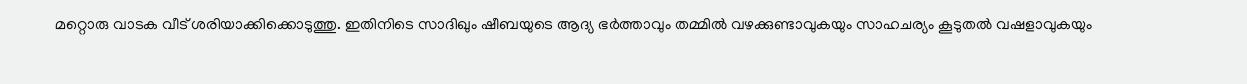മറ്റൊരു വാടക വീട് ശരിയാക്കിക്കൊടുത്തു. ഇതിനിടെ സാദിഖും ഷീബയുടെ ആദ്യ ഭർത്താവും തമ്മിൽ വഴക്കുണ്ടാവുകയും സാഹചര്യം കൂടുതൽ വഷളാവുകയും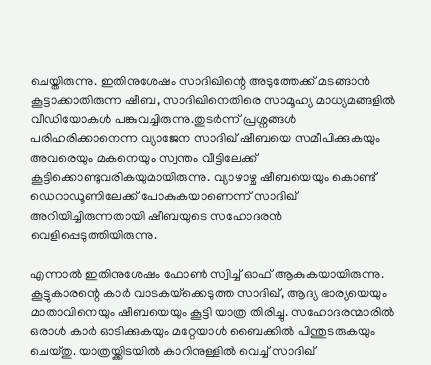ചെയ്തിരുന്നു. ഇതിനുശേഷം സാദിഖിന്റെ അടുത്തേക്ക് മടങ്ങാൻ കൂട്ടാക്കാതിരുന്ന ഷീബ, സാദിഖിനെതിരെ സാമൂഹ്യ മാധ്യമങ്ങളിൽ വീഡിയോകൾ പങ്കുവച്ചിരുന്നു.തുടർന്ന് പ്രശ്നങ്ങൾ പരിഹരിക്കാനെന്ന വ്യാജേന സാദിഖ് ഷീബയെ സമീപിക്കുകയും അവരെയും മകനെയും സ്വന്തം വീട്ടിലേക്ക് കൂട്ടിക്കൊണ്ടുവരികയുമായിരുന്നു. വ്യാഴാഴ്ച ഷീബയെയും കൊണ്ട് ഡെറാഡൂണിലേക്ക് പോകുകയാണെന്ന് സാദിഖ് അറിയിച്ചിരുന്നതായി ഷീബയുടെ സഹോദരൻ വെളിപ്പെടുത്തിയിരുന്നു.

എന്നാൽ ഇതിനുശേഷം ഫോൺ സ്വിച്ച് ഓഫ് ആകുകയായിരുന്നു. കൂട്ടുകാരന്റെ കാർ വാടകയ്‌ക്കെടുത്ത സാദിഖ്, ആദ്യ ഭാര്യയെയും മാതാവിനെയും ഷീബയെയും കൂട്ടി യാത്ര തിരിച്ചു. സഹോദരന്മാരിൽ ഒരാൾ കാർ ഓടിക്കുകയും മറ്റേയാൾ ബൈക്കിൽ പിന്തുടരുകയും ചെയ്തു. യാത്രയ്ക്കിടയിൽ കാറിനുള്ളിൽ വെച്ച് സാദിഖ്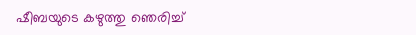ഷീബയുടെ കഴുത്തു ഞെരിച്ച്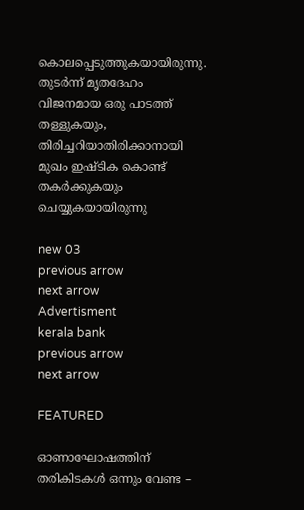കൊലപ്പെടുത്തുകയായിരുന്നു. തുടർന്ന് മൃതദേഹം വിജനമായ ഒരു പാടത്ത് തള്ളുകയും, തിരിച്ചറിയാതിരിക്കാനായി മുഖം ഇഷ്ടിക കൊണ്ട് തകർക്കുകയും ചെയ്യുകയായിരുന്നു

new 03
previous arrow
next arrow
Advertisment
kerala bank
previous arrow
next arrow

FEATURED

ഓണാഘോഷത്തിന് തരികിടകള്‍ ഒന്നും വേണ്ട –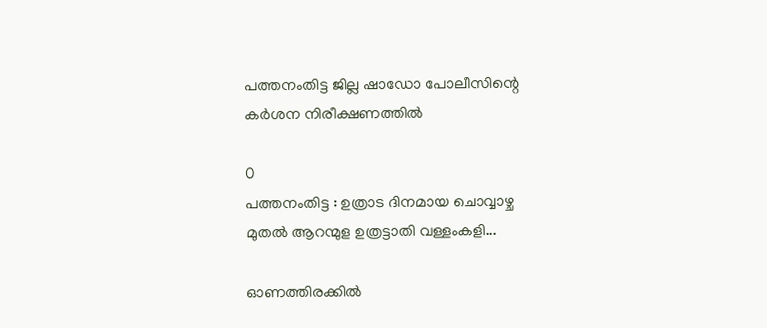പത്തനംതിട്ട ജില്ല ഷാഡോ പോലീസിന്റെ കർശന നിരീക്ഷണത്തിൽ

0
പത്തനംതിട്ട : ഉത്രാട ദിനമായ ചൊവ്വാഴ്ച മുതൽ ആറന്മുള ഉത്രട്ടാതി വള്ളംകളി...

ഓണത്തിരക്കിൽ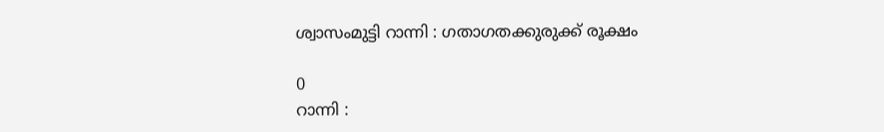ശ്വാസംമുട്ടി റാന്നി : ഗതാഗതക്കുരുക്ക് രൂക്ഷം

0
റാന്നി :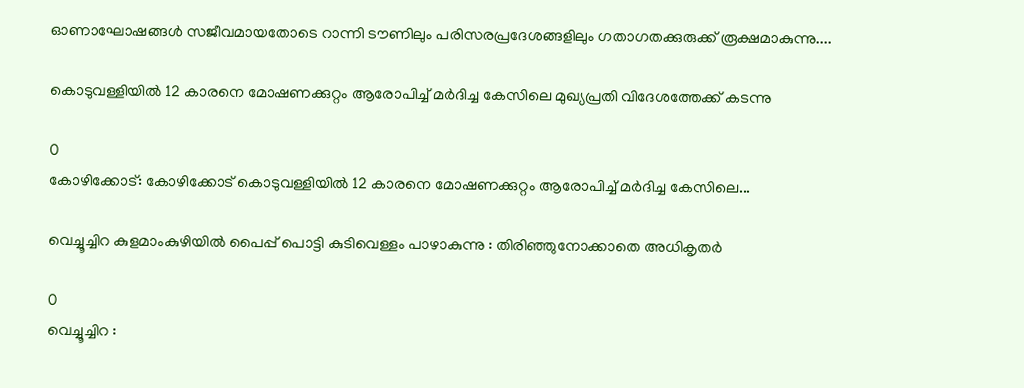ഓണാഘോഷങ്ങൾ സജീവമായതോടെ റാന്നി ടൗണിലും പരിസരപ്രദേശങ്ങളിലും ഗതാഗതക്കുരുക്ക് രൂക്ഷമാകുന്നു....

കൊടുവള്ളിയിൽ 12 കാരനെ മോഷണക്കുറ്റം ആരോപിച്ച് മർദിച്ച കേസിലെ മുഖ്യപ്രതി വിദേശത്തേക്ക് കടന്നു

0
കോഴിക്കോട്: കോഴിക്കോട് കൊടുവള്ളിയിൽ 12 കാരനെ മോഷണക്കുറ്റം ആരോപിച്ച് മർദിച്ച കേസിലെ...

വെച്ചൂച്ചിറ കുളമാംകുഴിയിൽ പൈപ്പ് പൊട്ടി കുടിവെള്ളം പാഴാകുന്നു : തിരിഞ്ഞുനോക്കാതെ അധികൃതർ

0
വെച്ചൂച്ചിറ :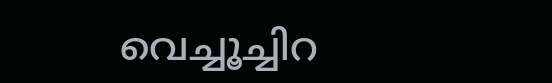വെച്ചൂച്ചിറ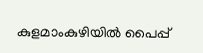കുളമാംകുഴിയിൽ പൈപ്പ്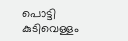പൊട്ടി കുടിവെള്ളം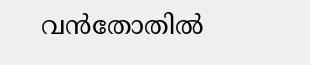വൻതോതിൽ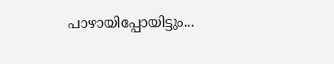പാഴായിപ്പോയിട്ടും...